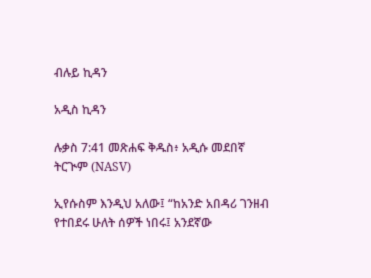ብሉይ ኪዳን

አዲስ ኪዳን

ሉቃስ 7:41 መጽሐፍ ቅዱስ፥ አዲሱ መደበኛ ትርጒም (NASV)

ኢየሱስም እንዲህ አለው፤ “ከአንድ አበዳሪ ገንዘብ የተበደሩ ሁለት ሰዎች ነበሩ፤ አንደኛው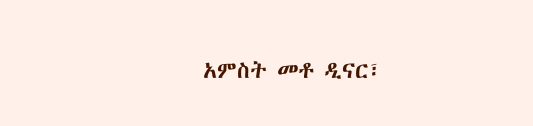አምስት መቶ ዲናር፣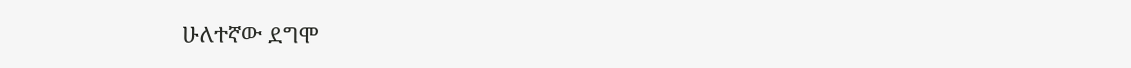ሁለተኛው ደግሞ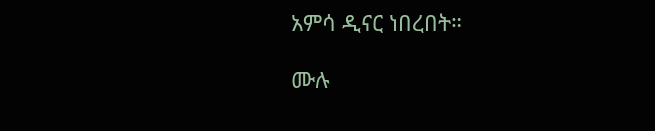አምሳ ዲናር ነበረበት።

ሙሉ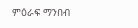ምዕራፍ ማንበብ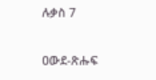ሉቃስ 7

ዐውደ-ጽሑፍ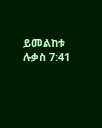ይመልከቱ ሉቃስ 7:41